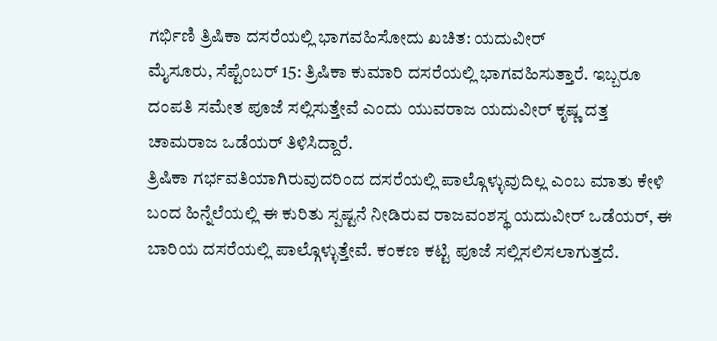ಗರ್ಭಿಣಿ ತ್ರಿಷಿಕಾ ದಸರೆಯಲ್ಲಿ ಭಾಗವಹಿಸೋದು ಖಚಿತ: ಯದುವೀರ್
ಮೈಸೂರು, ಸೆಪ್ಟೆಂಬರ್ 15: ತ್ರಿಷಿಕಾ ಕುಮಾರಿ ದಸರೆಯಲ್ಲಿ ಭಾಗವಹಿಸುತ್ತಾರೆ. ಇಬ್ಬರೂ ದಂಪತಿ ಸಮೇತ ಪೂಜೆ ಸಲ್ಲಿಸುತ್ತೇವೆ ಎಂದು ಯುವರಾಜ ಯದುವೀರ್ ಕೃಷ್ಣ ದತ್ತ ಚಾಮರಾಜ ಒಡೆಯರ್ ತಿಳಿಸಿದ್ದಾರೆ.
ತ್ರಿಷಿಕಾ ಗರ್ಭವತಿಯಾಗಿರುವುದರಿಂದ ದಸರೆಯಲ್ಲಿ ಪಾಲ್ಗೊಳ್ಳುವುದಿಲ್ಲ ಎಂಬ ಮಾತು ಕೇಳಿ ಬಂದ ಹಿನ್ನೆಲೆಯಲ್ಲಿ ಈ ಕುರಿತು ಸ್ಪಷ್ಟನೆ ನೀಡಿರುವ ರಾಜವಂಶಸ್ಥ ಯದುವೀರ್ ಒಡೆಯರ್, ಈ ಬಾರಿಯ ದಸರೆಯಲ್ಲಿ ಪಾಲ್ಗೊಳ್ಳುತ್ತೇವೆ. ಕಂಕಣ ಕಟ್ಟಿ ಪೂಜೆ ಸಲ್ಲಿಸಲಿಸಲಾಗುತ್ತದೆ.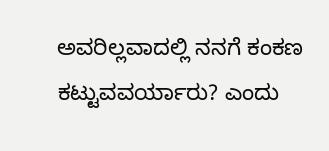ಅವರಿಲ್ಲವಾದಲ್ಲಿ ನನಗೆ ಕಂಕಣ ಕಟ್ಟುವವರ್ಯಾರು? ಎಂದು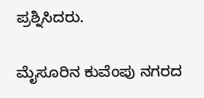ಪ್ರಶ್ನಿಸಿದರು.

ಮೈಸೂರಿನ ಕುವೆಂಪು ನಗರದ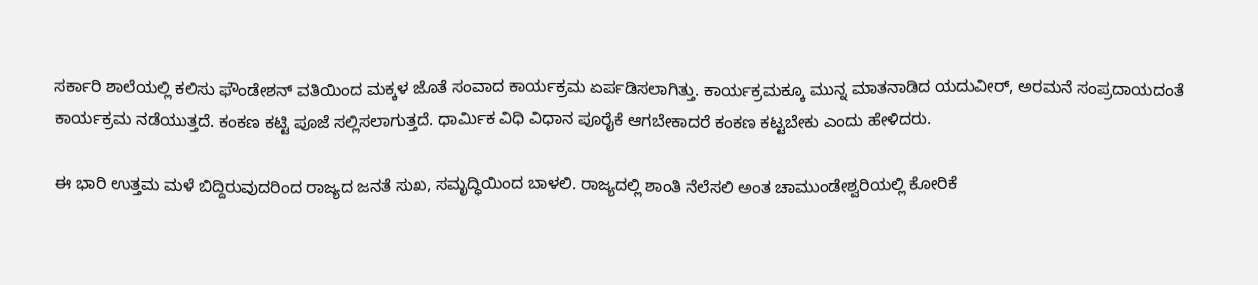ಸರ್ಕಾರಿ ಶಾಲೆಯಲ್ಲಿ ಕಲಿಸು ಫೌಂಡೇಶನ್ ವತಿಯಿಂದ ಮಕ್ಕಳ ಜೊತೆ ಸಂವಾದ ಕಾರ್ಯಕ್ರಮ ಏರ್ಪಡಿಸಲಾಗಿತ್ತು. ಕಾರ್ಯಕ್ರಮಕ್ಕೂ ಮುನ್ನ ಮಾತನಾಡಿದ ಯದುವೀರ್, ಅರಮನೆ ಸಂಪ್ರದಾಯದಂತೆ ಕಾರ್ಯಕ್ರಮ ನಡೆಯುತ್ತದೆ. ಕಂಕಣ ಕಟ್ಟಿ ಪೂಜೆ ಸಲ್ಲಿಸಲಾಗುತ್ತದೆ. ಧಾರ್ಮಿಕ ವಿಧಿ ವಿಧಾನ ಪೂರೈಕೆ ಆಗಬೇಕಾದರೆ ಕಂಕಣ ಕಟ್ಟಬೇಕು ಎಂದು ಹೇಳಿದರು.

ಈ ಭಾರಿ ಉತ್ತಮ ಮಳೆ ಬಿದ್ದಿರುವುದರಿಂದ ರಾಜ್ಯದ ಜನತೆ ಸುಖ, ಸಮೃದ್ಧಿಯಿಂದ ಬಾಳಲಿ. ರಾಜ್ಯದಲ್ಲಿ ಶಾಂತಿ ನೆಲೆಸಲಿ ಅಂತ ಚಾಮುಂಡೇಶ್ವರಿಯಲ್ಲಿ ಕೋರಿಕೆ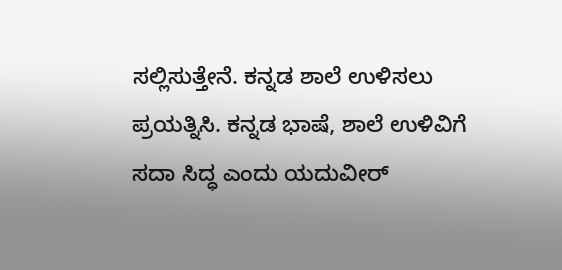ಸಲ್ಲಿಸುತ್ತೇನೆ. ಕನ್ನಡ ಶಾಲೆ ಉಳಿಸಲು ಪ್ರಯತ್ನಿಸಿ. ಕನ್ನಡ ಭಾಷೆ, ಶಾಲೆ ಉಳಿವಿಗೆ ಸದಾ ಸಿದ್ಧ ಎಂದು ಯದುವೀರ್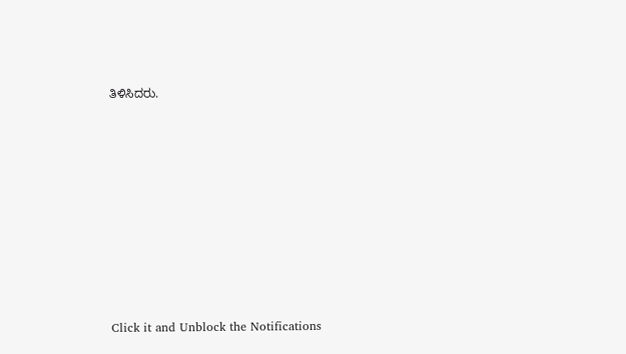ತಿಳಿಸಿದರು.












Click it and Unblock the Notifications